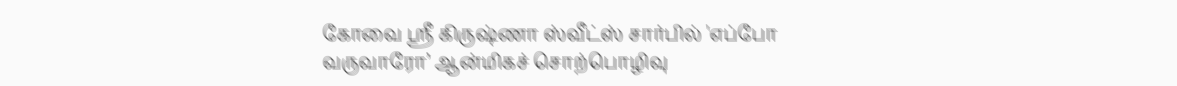கோவை ஸ்ரீ கிருஷ்ணா ஸ்வீட்ஸ் சார்பில் 'எப்போ வருவாரோ’ ஆன்மிகச் சொற்பொழிவு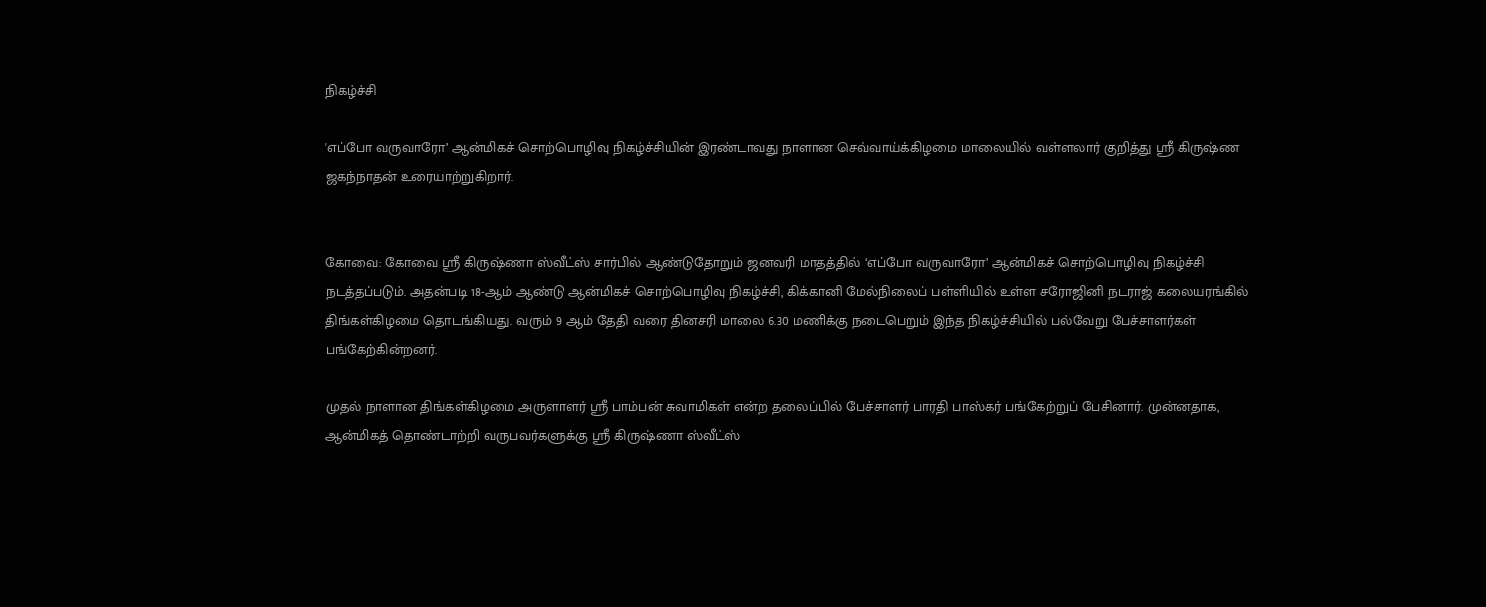நிகழ்ச்சி

'எப்போ வருவாரோ’ ஆன்மிகச் சொற்பொழிவு நிகழ்ச்சியின் இரண்டாவது நாளான செவ்வாய்க்கிழமை மாலையில் வள்ளலார் குறித்து ஸ்ரீ கிருஷ்ண ஜகந்நாதன் உரையாற்றுகிறார்.


கோவை: கோவை ஸ்ரீ கிருஷ்ணா ஸ்வீட்ஸ் சார்பில் ஆண்டுதோறும் ஜனவரி மாதத்தில் ‘எப்போ வருவாரோ’ ஆன்மிகச் சொற்பொழிவு நிகழ்ச்சி நடத்தப்படும். அதன்படி 18-ஆம் ஆண்டு ஆன்மிகச் சொற்பொழிவு நிகழ்ச்சி, கிக்கானி மேல்நிலைப் பள்ளியில் உள்ள சரோஜினி நடராஜ் கலையரங்கில் திங்கள்கிழமை தொடங்கியது. வரும் 9 ஆம் தேதி வரை தினசரி மாலை 6.30 மணிக்கு நடைபெறும் இந்த நிகழ்ச்சியில் பல்வேறு பேச்சாளர்கள் பங்கேற்கின்றனர்.

முதல் நாளான திங்கள்கிழமை அருளாளர் ஸ்ரீ பாம்பன் சுவாமிகள் என்ற தலைப்பில் பேச்சாளர் பாரதி பாஸ்கர் பங்கேற்றுப் பேசினார். முன்னதாக, ஆன்மிகத் தொண்டாற்றி வருபவர்களுக்கு ஸ்ரீ கிருஷ்ணா ஸ்வீட்ஸ்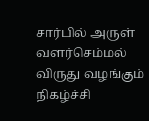சார்பில் அருள் வளர்செம்மல் விருது வழங்கும் நிகழ்ச்சி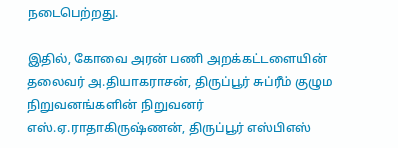நடைபெற்றது.

இதில், கோவை அரன் பணி அறக்கட்டளையின் தலைவர் அ.தியாகராசன், திருப்பூர் சுப்ரீம் குழும நிறுவனங்களின் நிறுவனர் எஸ்.ஏ.ராதாகிருஷ்ணன், திருப்பூர் எஸ்பிஎஸ்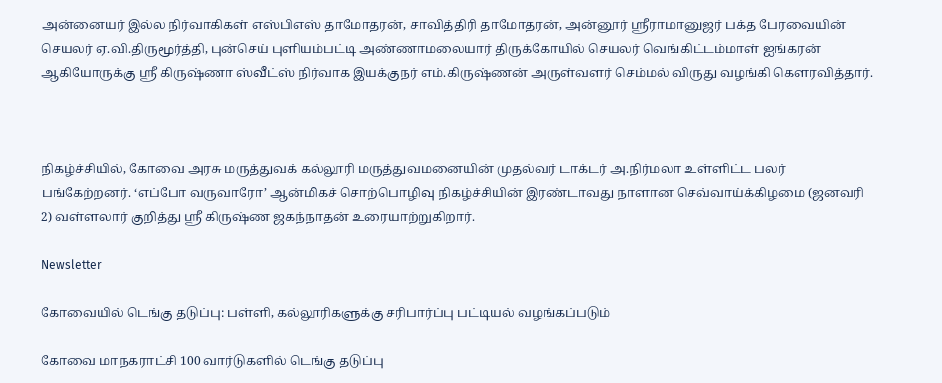அன்னையர் இல்ல நிர்வாகிகள் எஸ்பிஎஸ் தாமோதரன், சாவித்திரி தாமோதரன், அன்னூர் ஸ்ரீராமானுஜர் பக்த பேரவையின் செயலர் ஏ.வி.திருமூர்த்தி, புன்செய் புளியம்பட்டி அண்ணாமலையார் திருக்கோயில் செயலர் வெங்கிட்டம்மாள் ஐங்கரன் ஆகியோருக்கு ஸ்ரீ கிருஷ்ணா ஸ்வீட்ஸ் நிர்வாக இயக்குநர் எம்.கிருஷ்ணன் அருள்வளர் செம்மல் விருது வழங்கி கௌரவித்தார்.



நிகழ்ச்சியில், கோவை அரசு மருத்துவக் கல்லூரி மருத்துவமனையின் முதல்வர் டாக்டர் அ.நிர்மலா உள்ளிட்ட பலர் பங்கேற்றனர். ‘எப்போ வருவாரோ’ ஆன்மிகச் சொற்பொழிவு நிகழ்ச்சியின் இரண்டாவது நாளான செவ்வாய்க்கிழமை (ஜனவரி 2) வள்ளலார் குறித்து ஸ்ரீ கிருஷ்ண ஜகந்நாதன் உரையாற்றுகிறார்.

Newsletter

கோவையில் டெங்கு தடுப்பு: பள்ளி, கல்லூரிகளுக்கு சரிபார்ப்பு பட்டியல் வழங்கப்படும்

கோவை மாநகராட்சி 100 வார்டுகளில் டெங்கு தடுப்பு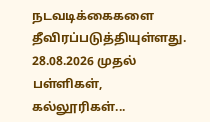நடவடிக்கைகளை தீவிரப்படுத்தியுள்ளது. 28.08.2026 முதல் பள்ளிகள், கல்லூரிகள்...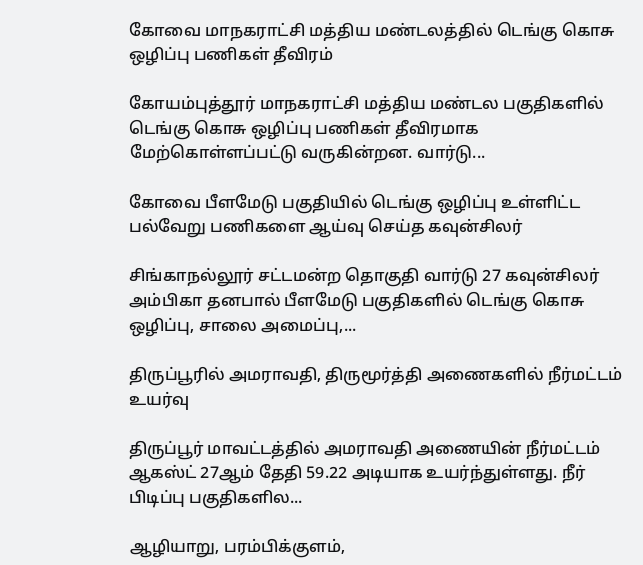கோவை மாநகராட்சி மத்திய மண்டலத்தில் டெங்கு கொசு ஒழிப்பு பணிகள் தீவிரம்

கோயம்புத்தூர் மாநகராட்சி மத்திய மண்டல பகுதிகளில் டெங்கு கொசு ஒழிப்பு பணிகள் தீவிரமாக மேற்கொள்ளப்பட்டு வருகின்றன. வார்டு...

கோவை பீளமேடு பகுதியில் டெங்கு ஒழிப்பு உள்ளிட்ட பல்வேறு பணிகளை ஆய்வு செய்த கவுன்சிலர்

சிங்காநல்லூர் சட்டமன்ற தொகுதி வார்டு 27 கவுன்சிலர் அம்பிகா தனபால் பீளமேடு பகுதிகளில் டெங்கு கொசு ஒழிப்பு, சாலை அமைப்பு,...

திருப்பூரில் அமராவதி, திருமூர்த்தி அணைகளில் நீர்மட்டம் உயர்வு

திருப்பூர் மாவட்டத்தில் அமராவதி அணையின் நீர்மட்டம் ஆகஸ்ட் 27ஆம் தேதி 59.22 அடியாக உயர்ந்துள்ளது. நீர் பிடிப்பு பகுதிகளில...

ஆழியாறு, பரம்பிக்குளம்,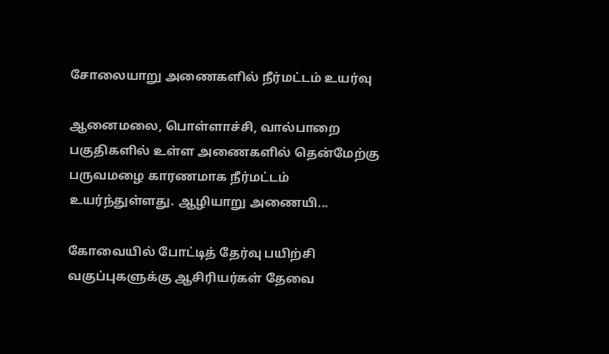சோலையாறு அணைகளில் நீர்மட்டம் உயர்வு

ஆனைமலை, பொள்ளாச்சி, வால்பாறை பகுதிகளில் உள்ள அணைகளில் தென்மேற்கு பருவமழை காரணமாக நீர்மட்டம் உயர்ந்துள்ளது. ஆழியாறு அணையி...

கோவையில் போட்டித் தேர்வு பயிற்சி வகுப்புகளுக்கு ஆசிரியர்கள் தேவை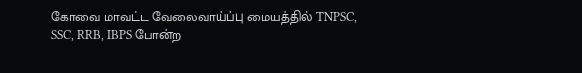கோவை மாவட்ட வேலைவாய்ப்பு மையத்தில் TNPSC, SSC, RRB, IBPS போன்ற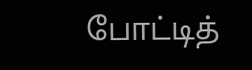போட்டித்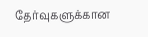தேர்வுகளுக்கான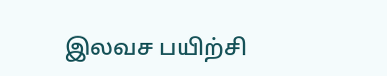இலவச பயிற்சி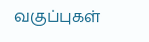வகுப்புகள்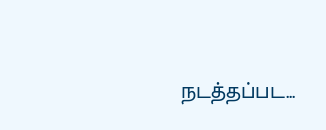நடத்தப்பட...